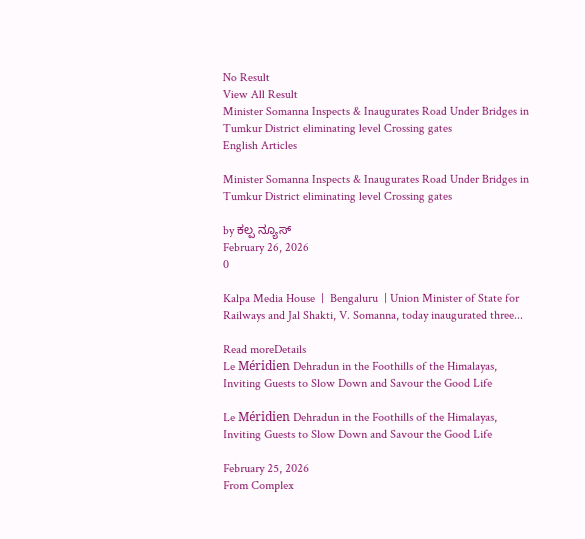No Result
View All Result
Minister Somanna Inspects & Inaugurates Road Under Bridges in Tumkur District eliminating level Crossing gates
English Articles

Minister Somanna Inspects & Inaugurates Road Under Bridges in Tumkur District eliminating level Crossing gates

by ಕಲ್ಪ ನ್ಯೂಸ್
February 26, 2026
0

Kalpa Media House  |  Bengaluru  | Union Minister of State for Railways and Jal Shakti, V. Somanna, today inaugurated three...

Read moreDetails
Le Méridien Dehradun in the Foothills of the Himalayas, Inviting Guests to Slow Down and Savour the Good Life

Le Méridien Dehradun in the Foothills of the Himalayas, Inviting Guests to Slow Down and Savour the Good Life

February 25, 2026
From Complex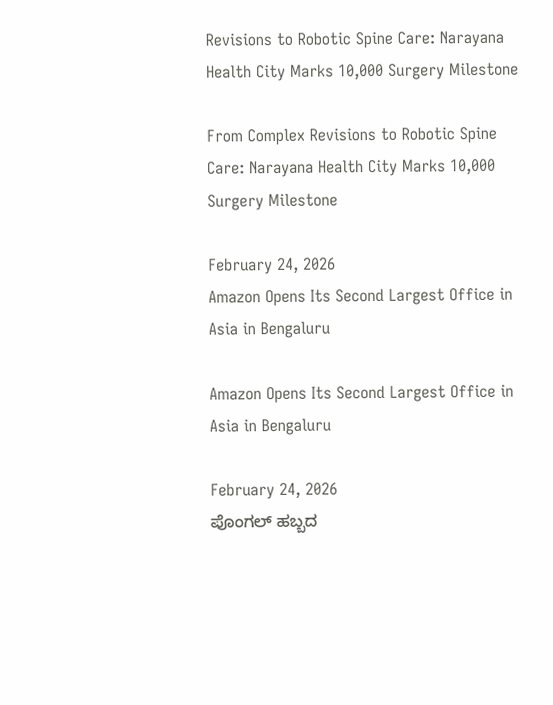Revisions to Robotic Spine Care: Narayana Health City Marks 10,000 Surgery Milestone

From Complex Revisions to Robotic Spine Care: Narayana Health City Marks 10,000 Surgery Milestone

February 24, 2026
Amazon Opens Its Second Largest Office in Asia in Bengaluru

Amazon Opens Its Second Largest Office in Asia in Bengaluru

February 24, 2026
ಪೊಂಗಲ್ ಹಬ್ಬದ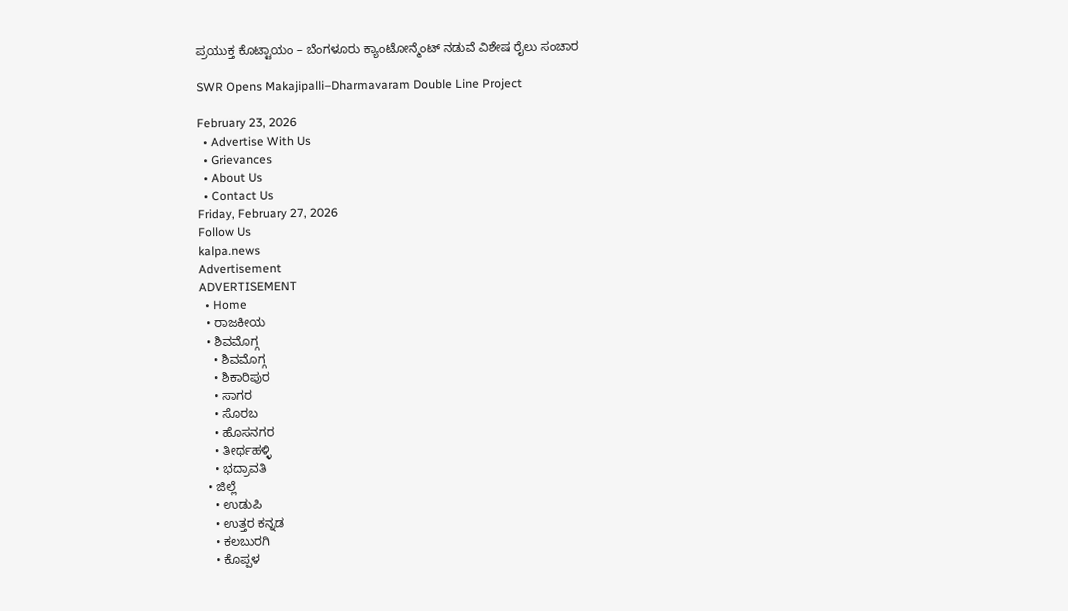ಪ್ರಯುಕ್ತ ಕೊಟ್ಟಾಯಂ – ಬೆಂಗಳೂರು ಕ್ಯಾಂಟೋನ್ಮೆಂಟ್ ನಡುವೆ ವಿಶೇಷ ರೈಲು ಸಂಚಾರ

SWR Opens Makajipalli–Dharmavaram Double Line Project

February 23, 2026
  • Advertise With Us
  • Grievances
  • About Us
  • Contact Us
Friday, February 27, 2026
Follow Us
kalpa.news
Advertisement
ADVERTISEMENT
  • Home
  • ರಾಜಕೀಯ
  • ಶಿವಮೊಗ್ಗ
    • ಶಿವಮೊಗ್ಗ
    • ಶಿಕಾರಿಪುರ
    • ಸಾಗರ
    • ಸೊರಬ
    • ಹೊಸನಗರ
    • ತೀರ್ಥಹಳ್ಳಿ
    • ಭದ್ರಾವತಿ
  • ಜಿಲ್ಲೆ
    • ಉಡುಪಿ
    • ಉತ್ತರ ಕನ್ನಡ
    • ಕಲಬುರಗಿ
    • ಕೊಪ್ಪಳ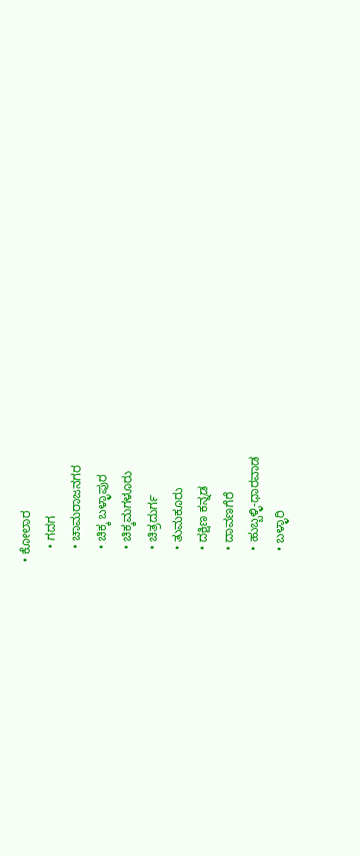• ಕೋಲಾರ
    • ಗದಗ
    • ಚಾಮರಾಜನಗರ
    • ಚಿಕ್ಕ ಬಳ್ಳಾಪುರ
    • ಚಿಕ್ಕಮಗಳೂರು
    • ಚಿತ್ರದುರ್ಗ
    • ತುಮಕೂರು
    • ದಕ್ಷಿಣ ಕನ್ನಡ
    • ದಾವಣಗೆರೆ
    • ಹುಬ್ಬಳ್ಳಿ-ಧಾರವಾಡ
    • ಬಳ್ಳಾರಿ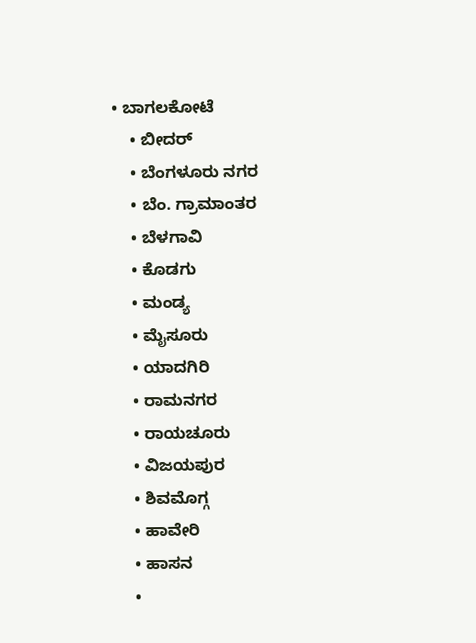• ಬಾಗಲಕೋಟೆ
    • ಬೀದರ್
    • ಬೆಂಗಳೂರು ನಗರ
    • ಬೆಂ. ಗ್ರಾಮಾಂತರ
    • ಬೆಳಗಾವಿ
    • ಕೊಡಗು
    • ಮಂಡ್ಯ
    • ಮೈಸೂರು
    • ಯಾದಗಿರಿ
    • ರಾಮನಗರ
    • ರಾಯಚೂರು
    • ವಿಜಯಪುರ
    • ಶಿವಮೊಗ್ಗ
    • ಹಾವೇರಿ
    • ಹಾಸನ
    •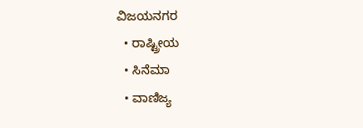ವಿಜಯನಗರ
  • ರಾಷ್ಟ್ರೀಯ
  • ಸಿನೆಮಾ
  • ವಾಣಿಜ್ಯ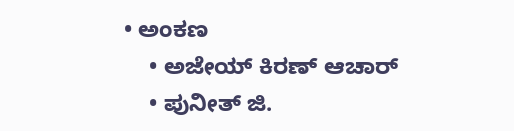• ಅಂಕಣ
    • ಅಜೇಯ್ ಕಿರಣ್ ಆಚಾರ್
    • ಪುನೀತ್ ಜಿ.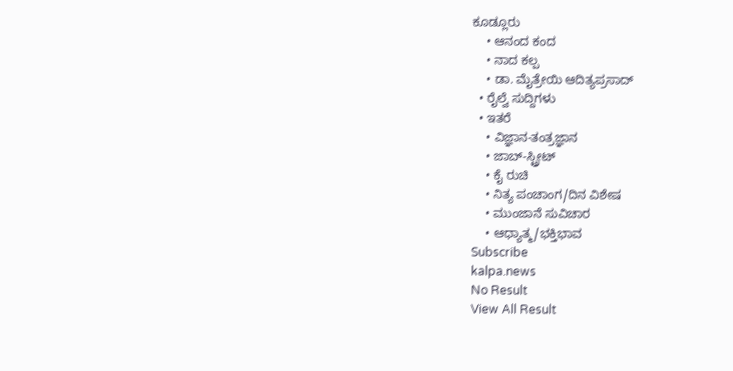ಕೂಡ್ಲೂರು
    • ಆನಂದ ಕಂದ
    • ನಾದ ಕಲ್ಪ
    • ಡಾ. ಮೈತ್ರೇಯಿ ಆದಿತ್ಯಪ್ರಸಾದ್
  • ರೈಲ್ವೆ ಸುದ್ದಿಗಳು
  • ಇತರೆ
    • ವಿಜ್ಞಾನ-ತಂತ್ರಜ್ಞಾನ
    • ಜಾಬ್-ಸ್ಟ್ರೀಟ್
    • ಕೈ ರುಚಿ
    • ನಿತ್ಯ ಪಂಚಾಂಗ/ದಿನ ವಿಶೇಷ
    • ಮುಂಜಾನೆ ಸುವಿಚಾರ
    • ಆಧ್ಯಾತ್ಮ/ಭಕ್ತಿಭಾವ
Subscribe
kalpa.news
No Result
View All Result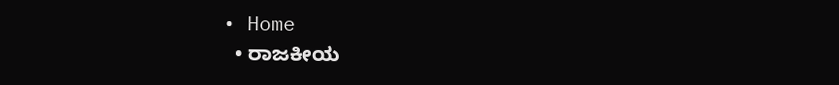• Home
  • ರಾಜಕೀಯ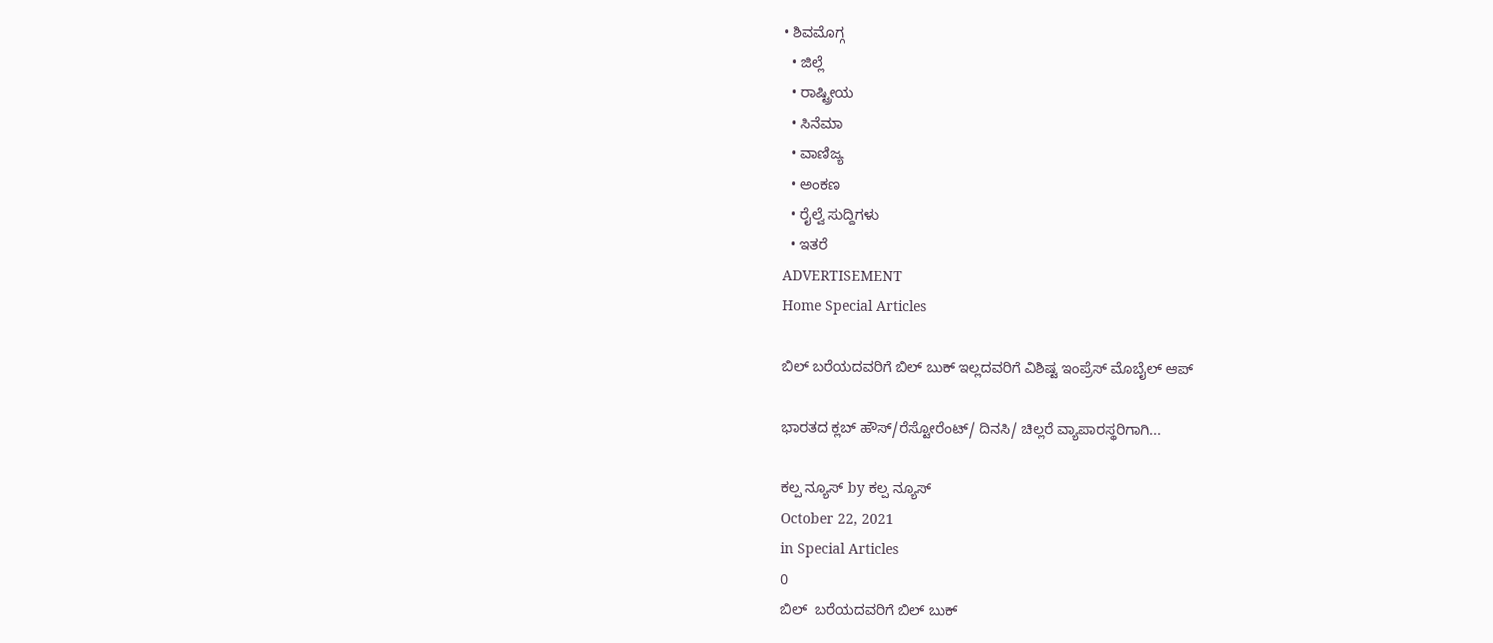• ಶಿವಮೊಗ್ಗ
  • ಜಿಲ್ಲೆ
  • ರಾಷ್ಟ್ರೀಯ
  • ಸಿನೆಮಾ
  • ವಾಣಿಜ್ಯ
  • ಅಂಕಣ
  • ರೈಲ್ವೆ ಸುದ್ದಿಗಳು
  • ಇತರೆ
ADVERTISEMENT
Home Special Articles

ಬಿಲ್ ಬರೆಯದವರಿಗೆ ಬಿಲ್ ಬುಕ್ ಇಲ್ಲದವರಿಗೆ ವಿಶಿಷ್ಟ ಇಂಪ್ರೆಸ್ ಮೊಬೈಲ್ ಆಪ್

ಭಾರತದ ಕ್ಲಬ್ ಹೌಸ್/ರೆಸ್ಟೋರೆಂಟ್/ ದಿನಸಿ/ ಚಿಲ್ಲರೆ ವ್ಯಾಪಾರಸ್ಥರಿಗಾಗಿ...

ಕಲ್ಪ ನ್ಯೂಸ್ by ಕಲ್ಪ ನ್ಯೂಸ್
October 22, 2021
in Special Articles
0
ಬಿಲ್  ಬರೆಯದವರಿಗೆ ಬಿಲ್ ಬುಕ್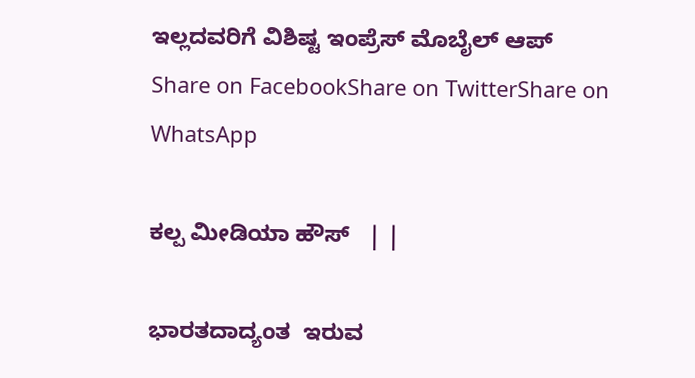ಇಲ್ಲದವರಿಗೆ ವಿಶಿಷ್ಟ ಇಂಪ್ರೆಸ್ ಮೊಬೈಲ್ ಆಪ್
Share on FacebookShare on TwitterShare on WhatsApp

ಕಲ್ಪ ಮೀಡಿಯಾ ಹೌಸ್   | |

ಭಾರತದಾದ್ಯಂತ  ಇರುವ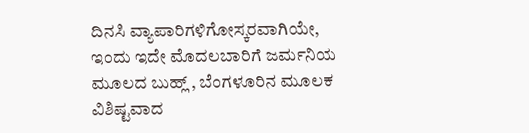ದಿನಸಿ ವ್ಯಾಪಾರಿಗಳಿಗೋಸ್ಕರವಾಗಿಯೇ, ಇಂದು ಇದೇ ಮೊದಲಬಾರಿಗೆ ಜರ್ಮನಿಯ ಮೂಲದ ಬುಹ್ಲ್ , ಬೆಂಗಳೂರಿನ ಮೂಲಕ  ವಿಶಿಷ್ಟವಾದ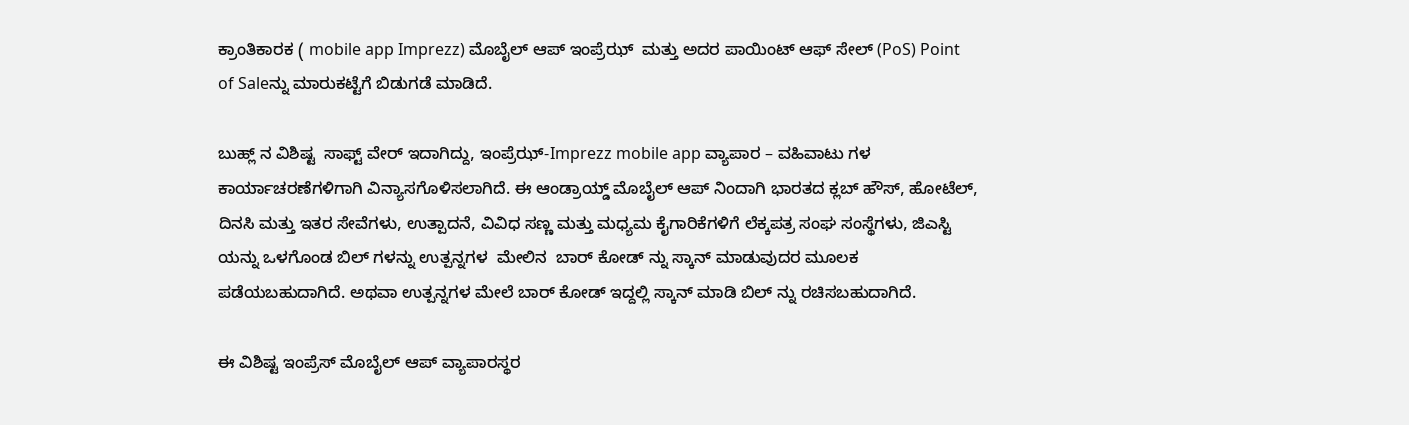ಕ್ರಾಂತಿಕಾರಕ ( mobile app Imprezz) ಮೊಬೈಲ್ ಆಪ್ ಇಂಪ್ರೆಝ್  ಮತ್ತು ಅದರ ಪಾಯಿಂಟ್ ಆಫ್ ಸೇಲ್ (PoS) Point of Saleನ್ನು ಮಾರುಕಟ್ಟೆಗೆ ಬಿಡುಗಡೆ ಮಾಡಿದೆ.

ಬುಹ್ಲ್ ನ ವಿಶಿಷ್ಟ  ಸಾಫ್ಟ್ ವೇರ್ ಇದಾಗಿದ್ದು, ಇಂಪ್ರೆಝ್-Imprezz mobile app ವ್ಯಾಪಾರ – ವಹಿವಾಟು ಗಳ ಕಾರ್ಯಾಚರಣೆಗಳಿಗಾಗಿ ವಿನ್ಯಾಸಗೊಳಿಸಲಾಗಿದೆ. ಈ ಆಂಡ್ರಾಯ್ಡ್ ಮೊಬೈಲ್ ಆಪ್ ನಿಂದಾಗಿ ಭಾರತದ ಕ್ಲಬ್ ಹೌಸ್, ಹೋಟೆಲ್, ದಿನಸಿ ಮತ್ತು ಇತರ ಸೇವೆಗಳು, ಉತ್ಪಾದನೆ, ವಿವಿಧ ಸಣ್ಣ ಮತ್ತು ಮಧ್ಯಮ ಕೈಗಾರಿಕೆಗಳಿಗೆ ಲೆಕ್ಕಪತ್ರ ಸಂಘ ಸಂಸ್ಥೆಗಳು, ಜಿಎಸ್ಟಿ ಯನ್ನು ಒಳಗೊಂಡ ಬಿಲ್ ಗಳನ್ನು ಉತ್ಪನ್ನಗಳ  ಮೇಲಿನ  ಬಾರ್ ಕೋಡ್ ನ್ನು ಸ್ಕಾನ್ ಮಾಡುವುದರ ಮೂಲಕ ಪಡೆಯಬಹುದಾಗಿದೆ. ಅಥವಾ ಉತ್ಪನ್ನಗಳ ಮೇಲೆ ಬಾರ್ ಕೋಡ್ ಇದ್ದಲ್ಲಿ ಸ್ಕಾನ್ ಮಾಡಿ ಬಿಲ್ ನ್ನು ರಚಿಸಬಹುದಾಗಿದೆ.

ಈ ವಿಶಿಷ್ಟ ಇಂಪ್ರೆಸ್ ಮೊಬೈಲ್ ಆಪ್ ವ್ಯಾಪಾರಸ್ಥರ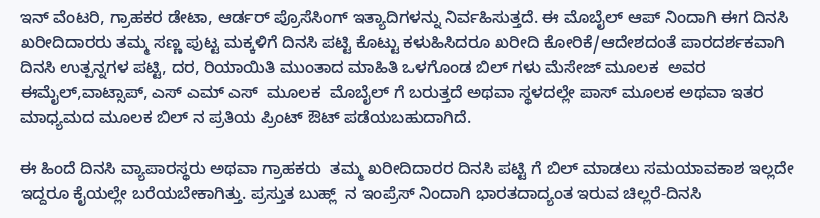ಇನ್ ವೆಂಟರಿ, ಗ್ರಾಹಕರ ಡೇಟಾ, ಆರ್ಡರ್ ಪ್ರೊಸೆಸಿಂಗ್ ಇತ್ಯಾದಿಗಳನ್ನು ನಿರ್ವಹಿಸುತ್ತದೆ. ಈ ಮೊಬೈಲ್ ಆಪ್ ನಿಂದಾಗಿ ಈಗ ದಿನಸಿ ಖರೀದಿದಾರರು ತಮ್ಮ ಸಣ್ಣ ಪುಟ್ಟ ಮಕ್ಕಳಿಗೆ ದಿನಸಿ ಪಟ್ಟಿ ಕೊಟ್ಟು ಕಳುಹಿಸಿದರೂ ಖರೀದಿ ಕೋರಿಕೆ/ಆದೇಶದಂತೆ ಪಾರದರ್ಶಕವಾಗಿ ದಿನಸಿ ಉತ್ಪನ್ನಗಳ ಪಟ್ಟಿ, ದರ, ರಿಯಾಯಿತಿ ಮುಂತಾದ ಮಾಹಿತಿ ಒಳಗೊಂಡ ಬಿಲ್ ಗಳು ಮೆಸೇಜ್ ಮೂಲಕ  ಅವರ  ಈಮೈಲ್,ವಾಟ್ಸಾಪ್, ಎಸ್ ಎಮ್ ಎಸ್  ಮೂಲಕ  ಮೊಬೈಲ್ ಗೆ ಬರುತ್ತದೆ ಅಥವಾ ಸ್ಥಳದಲ್ಲೇ ಪಾಸ್ ಮೂಲಕ ಅಥವಾ ಇತರ ಮಾಧ್ಯಮದ ಮೂಲಕ ಬಿಲ್ ನ ಪ್ರತಿಯ ಪ್ರಿಂಟ್ ಔಟ್ ಪಡೆಯಬಹುದಾಗಿದೆ.

ಈ ಹಿಂದೆ ದಿನಸಿ ವ್ಯಾಪಾರಸ್ಥರು ಅಥವಾ ಗ್ರಾಹಕರು  ತಮ್ಮ ಖರೀದಿದಾರರ ದಿನಸಿ ಪಟ್ಟಿ ಗೆ ಬಿಲ್ ಮಾಡಲು ಸಮಯಾವಕಾಶ ಇಲ್ಲದೇ ಇದ್ದರೂ ಕೈಯಲ್ಲೇ ಬರೆಯಬೇಕಾಗಿತ್ತು. ಪ್ರಸ್ತುತ ಬುಹ್ಲ್  ನ ಇಂಪ್ರೆಸ್ ನಿಂದಾಗಿ ಭಾರತದಾದ್ಯಂತ ಇರುವ ಚಿಲ್ಲರೆ-ದಿನಸಿ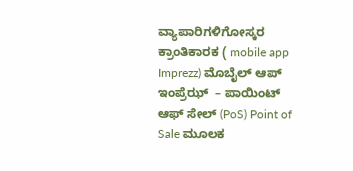ವ್ಯಾಪಾರಿಗಳಿಗೋಸ್ಕರ  ಕ್ರಾಂತಿಕಾರಕ ( mobile app Imprezz) ಮೊಬೈಲ್ ಆಪ್ ಇಂಪ್ರೆಝ್  – ಪಾಯಿಂಟ್ ಆಫ್ ಸೇಲ್ (PoS) Point of Sale ಮೂಲಕ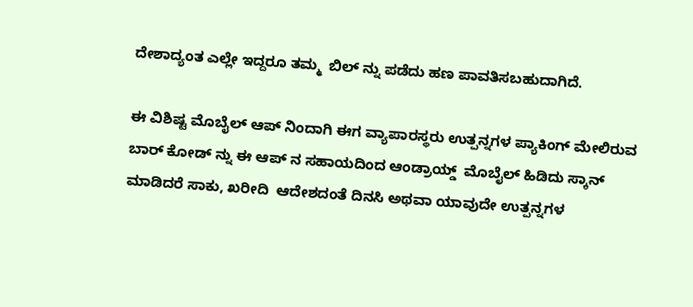ದೇಶಾದ್ಯಂತ ಎಲ್ಲೇ ಇದ್ದರೂ ತಮ್ಮ  ಬಿಲ್ ನ್ನು ಪಡೆದು ಹಣ ಪಾವತಿಸಬಹುದಾಗಿದೆ.

ಈ ವಿಶಿಷ್ಟ ಮೊಬೈಲ್ ಆಪ್ ನಿಂದಾಗಿ ಈಗ ವ್ಯಾಪಾರಸ್ಥರು ಉತ್ಪನ್ನಗಳ ಪ್ಯಾಕಿಂಗ್ ಮೇಲಿರುವ ಬಾರ್ ಕೋಡ್ ನ್ನು ಈ ಆಪ್ ನ ಸಹಾಯದಿಂದ ಆಂಡ್ರಾಯ್ಡ್  ಮೊಬೈಲ್ ಹಿಡಿದು ಸ್ಕಾನ್  ಮಾಡಿದರೆ ಸಾಕು, ಖರೀದಿ  ಆದೇಶದಂತೆ ದಿನಸಿ ಅಥವಾ ಯಾವುದೇ ಉತ್ಪನ್ನಗಳ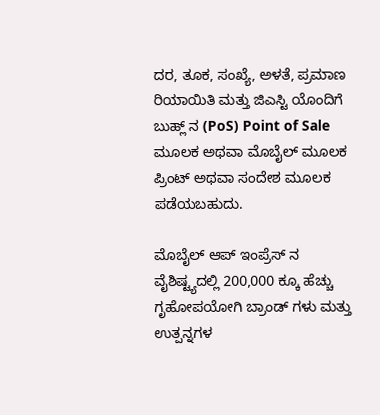ದರ, ತೂಕ, ಸಂಖ್ಯೆ, ಅಳತೆ, ಪ್ರಮಾಣ  ರಿಯಾಯಿತಿ ಮತ್ತು ಜಿಎಸ್ಟಿ ಯೊಂದಿಗೆ ಬುಹ್ಲ್ ನ (PoS) Point of Sale ಮೂಲಕ ಅಥವಾ ಮೊಬೈಲ್ ಮೂಲಕ ಪ್ರಿಂಟ್ ಅಥವಾ ಸಂದೇಶ ಮೂಲಕ ಪಡೆಯಬಹುದು.

ಮೊಬೈಲ್ ಆಪ್ ಇಂಪ್ರೆಸ್ ನ   ವೈಶಿಷ್ಟ್ಯದಲ್ಲಿ 200,000 ಕ್ಕೂ ಹೆಚ್ಚು ಗೃಹೋಪಯೋಗಿ ಬ್ರಾಂಡ್ ಗಳು ಮತ್ತು ಉತ್ಪನ್ನಗಳ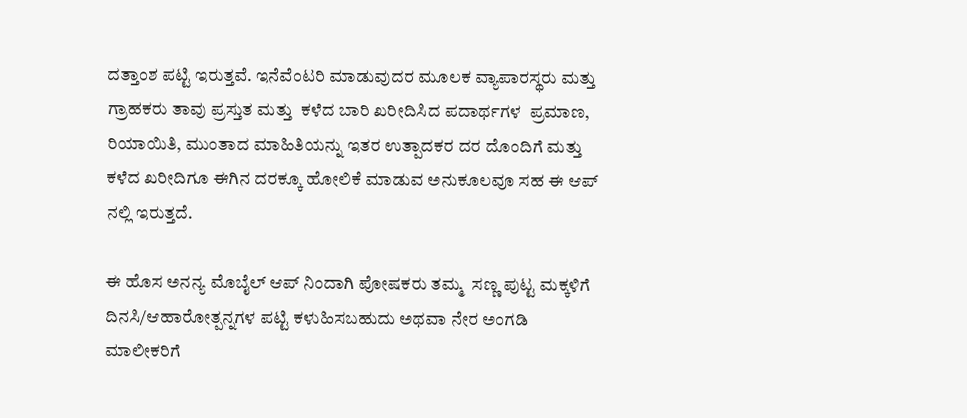ದತ್ತಾಂಶ ಪಟ್ಟಿ ಇರುತ್ತವೆ. ಇನೆವೆಂಟರಿ ಮಾಡುವುದರ ಮೂಲಕ ವ್ಯಾಪಾರಸ್ಥರು ಮತ್ತು ಗ್ರಾಹಕರು ತಾವು ಪ್ರಸ್ತುತ ಮತ್ತು  ಕಳೆದ ಬಾರಿ ಖರೀದಿಸಿದ ಪದಾರ್ಥಗಳ  ಪ್ರಮಾಣ, ರಿಯಾಯಿತಿ, ಮುಂತಾದ ಮಾಹಿತಿಯನ್ನು ಇತರ ಉತ್ಪಾದಕರ ದರ ದೊಂದಿಗೆ ಮತ್ತು ಕಳೆದ ಖರೀದಿಗೂ ಈಗಿನ ದರಕ್ಕೂ ಹೋಲಿಕೆ ಮಾಡುವ ಅನುಕೂಲವೂ ಸಹ ಈ ಆಪ್ ನಲ್ಲಿ ಇರುತ್ತದೆ.

ಈ ಹೊಸ ಅನನ್ಯ ಮೊಬೈಲ್ ಆಪ್ ನಿಂದಾಗಿ ಪೋಷಕರು ತಮ್ಮ  ಸಣ್ಣ ಪುಟ್ಟ ಮಕ್ಕಳಿಗೆ ದಿನಸಿ/ಆಹಾರೋತ್ಪನ್ನಗಳ ಪಟ್ಟಿ ಕಳುಹಿಸಬಹುದು ಅಥವಾ ನೇರ ಅಂಗಡಿ ಮಾಲೀಕರಿಗೆ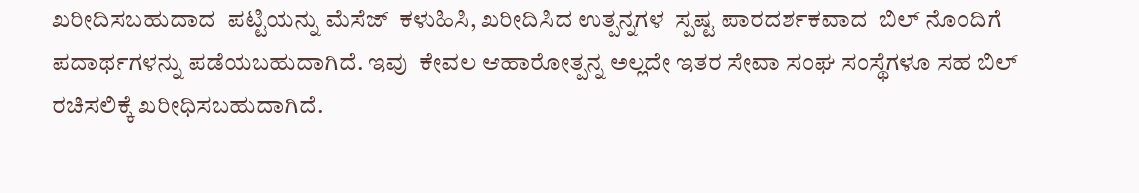ಖರೀದಿಸಬಹುದಾದ  ಪಟ್ಟಿಯನ್ನು ಮೆಸೆಜ್  ಕಳುಹಿಸಿ, ಖರೀದಿಸಿದ ಉತ್ಪನ್ನಗಳ  ಸ್ಪಷ್ಟ ಪಾರದರ್ಶಕವಾದ  ಬಿಲ್ ನೊಂದಿಗೆ ಪದಾರ್ಥಗಳನ್ನು ಪಡೆಯಬಹುದಾಗಿದೆ. ಇವು  ಕೇವಲ ಆಹಾರೋತ್ಪನ್ನ ಅಲ್ಲದೇ ಇತರ ಸೇವಾ ಸಂಘ ಸಂಸ್ಥೆಗಳೂ ಸಹ ಬಿಲ್ ರಚಿಸಲಿಕ್ಕೆ ಖರೀಧಿಸಬಹುದಾಗಿದೆ.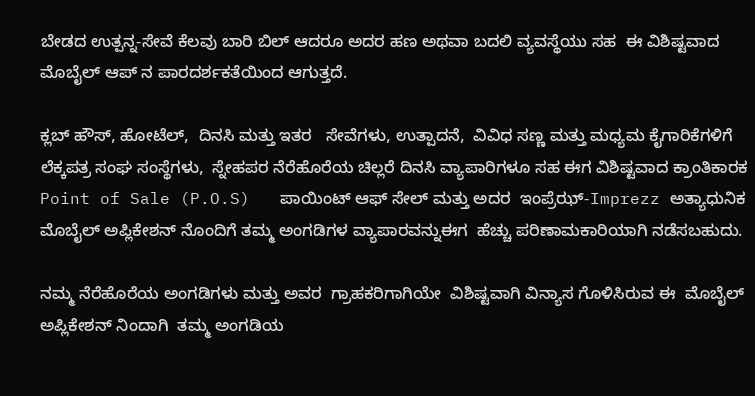ಬೇಡದ ಉತ್ಪನ್ನ-ಸೇವೆ ಕೆಲವು ಬಾರಿ ಬಿಲ್ ಆದರೂ ಅದರ ಹಣ ಅಥವಾ ಬದಲಿ ವ್ಯವಸ್ಥೆಯು ಸಹ  ಈ ವಿಶಿಷ್ಟವಾದ ಮೊಬೈಲ್ ಆಪ್ ನ ಪಾರದರ್ಶಕತೆಯಿಂದ ಆಗುತ್ತದೆ.

ಕ್ಲಬ್ ಹೌಸ್, ಹೋಟೆಲ್,  ದಿನಸಿ ಮತ್ತು ಇತರ   ಸೇವೆಗಳು, ಉತ್ಪಾದನೆ,  ವಿವಿಧ ಸಣ್ಣ ಮತ್ತು ಮಧ್ಯಮ ಕೈಗಾರಿಕೆಗಳಿಗೆ ಲೆಕ್ಕಪತ್ರ ಸಂಘ ಸಂಸ್ಥೆಗಳು,  ಸ್ನೇಹಪರ ನೆರೆಹೊರೆಯ ಚಿಲ್ಲರೆ ದಿನಸಿ ವ್ಯಾಪಾರಿಗಳೂ ಸಹ ಈಗ ವಿಶಿಷ್ಟವಾದ ಕ್ರಾಂತಿಕಾರಕ Point of Sale (P.O.S)   ಪಾಯಿಂಟ್ ಆಫ್ ಸೇಲ್ ಮತ್ತು ಅದರ  ಇಂಪ್ರೆಝ್-Imprezz ಅತ್ಯಾಧುನಿಕ ಮೊಬೈಲ್ ಅಪ್ಲಿಕೇಶನ್ ನೊಂದಿಗೆ ತಮ್ಮ ಅಂಗಡಿಗಳ ವ್ಯಾಪಾರವನ್ನುಈಗ  ಹೆಚ್ಚು ಪರಿಣಾಮಕಾರಿಯಾಗಿ ನಡೆಸಬಹುದು.

ನಮ್ಮ ನೆರೆಹೊರೆಯ ಅಂಗಡಿಗಳು ಮತ್ತು ಅವರ  ಗ್ರಾಹಕರಿಗಾಗಿಯೇ  ವಿಶಿಷ್ಟವಾಗಿ ವಿನ್ಯಾಸ ಗೊಳಿಸಿರುವ ಈ  ಮೊಬೈಲ್ ಅಪ್ಲಿಕೇಶನ್ ನಿಂದಾಗಿ  ತಮ್ಮ ಅಂಗಡಿಯ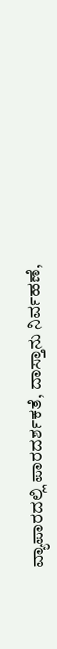ವ್ಯಾಪಾರದಲ್ಲಿ ಪಾರದರ್ಶಕತೆ, ದಾಸ್ತಾನು ನಿರ್ವಹಣೆ,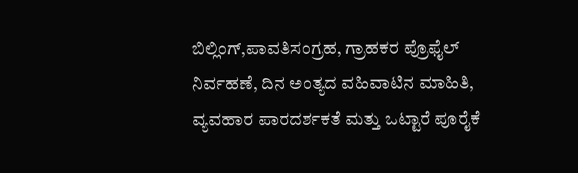ಬಿಲ್ಲಿಂಗ್,ಪಾವತಿಸಂಗ್ರಹ, ಗ್ರಾಹಕರ ಪ್ರೊಫೈಲ್ ನಿರ್ವಹಣೆ, ದಿನ ಅಂತ್ಯದ ವಹಿವಾಟಿನ ಮಾಹಿತಿ,  ವ್ಯವಹಾರ ಪಾರದರ್ಶಕತೆ ಮತ್ತು ಒಟ್ಟಾರೆ ಪೂರೈಕೆ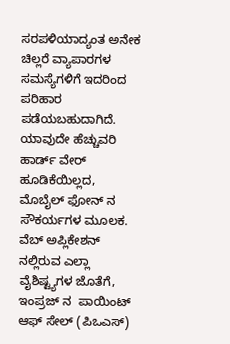ಸರಪಳಿಯಾದ್ಯಂತ ಅನೇಕ ಚಿಲ್ಲರೆ ವ್ಯಾಪಾರಗಳ ಸಮಸ್ಯೆಗಳಿಗೆ ಇದರಿಂದ ಪರಿಹಾರ ಪಡೆಯಬಹುದಾಗಿದೆ. ಯಾವುದೇ ಹೆಚ್ಚುವರಿ ಹಾರ್ಡ್ ವೇರ್ ಹೂಡಿಕೆಯಿಲ್ಲದ, ಮೊಬೈಲ್ ಫೋನ್ ನ ಸೌಕರ್ಯಗಳ ಮೂಲಕ. ವೆಬ್ ಅಪ್ಲಿಕೇಶನ್ ನಲ್ಲಿರುವ ಎಲ್ಲಾ ವೈಶಿಷ್ಟ್ಯಗಳ ಜೊತೆಗೆ, ಇಂಪ್ರಜ್ ನ  ಪಾಯಿಂಟ್ ಆಫ್ ಸೇಲ್ (ಪಿಒಎಸ್)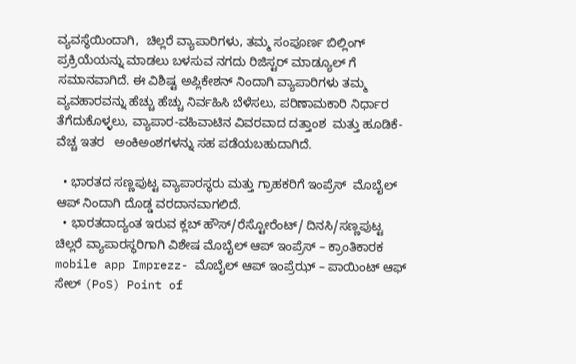ವ್ಯವಸ್ಥೆಯಿಂದಾಗಿ,  ಚಿಲ್ಲರೆ ವ್ಯಾಪಾರಿಗಳು, ತಮ್ಮ ಸಂಪೂರ್ಣ ಬಿಲ್ಲಿಂಗ್ ಪ್ರಕ್ರಿಯೆಯನ್ನು ಮಾಡಲು ಬಳಸುವ ನಗದು ರಿಜಿಸ್ಟರ್ ಮಾಡ್ಯೂಲ್ ಗೆ ಸಮಾನವಾಗಿದೆ. ಈ ವಿಶಿಷ್ಟ ಅಪ್ಲಿಕೇಶನ್ ನಿಂದಾಗಿ ವ್ಯಾಪಾರಿಗಳು ತಮ್ಮ ವ್ಯವಹಾರವನ್ನು ಹೆಚ್ಚು ಹೆಚ್ಚು ನಿರ್ವಹಿಸಿ ಬೆಳೆಸಲು, ಪರಿಣಾಮಕಾರಿ ನಿರ್ಧಾರ ತೆಗೆದುಕೊಳ್ಳಲು, ವ್ಯಾಪಾರ-ವಹಿವಾಟಿನ ವಿವರವಾದ ದತ್ತಾಂಶ  ಮತ್ತು ಹೂಡಿಕೆ-ವೆಚ್ಚ ಇತರ   ಅಂಕಿಅಂಶಗಳನ್ನು ಸಹ ಪಡೆಯಬಹುದಾಗಿದೆ.

  • ಭಾರತದ ಸಣ್ಣಪುಟ್ಟ ವ್ಯಾಪಾರಸ್ಥರು ಮತ್ತು ಗ್ರಾಹಕರಿಗೆ ಇಂಪ್ರೆಸ್  ಮೊಬೈಲ್ ಆಪ್ ನಿಂದಾಗಿ ದೊಡ್ಡ ವರದಾನವಾಗಲಿದೆ.
  • ಭಾರತದಾದ್ಯಂತ ಇರುವ ಕ್ಲಬ್ ಹೌಸ್/ರೆಸ್ಟೋರೆಂಟ್/ ದಿನಸಿ/ಸಣ್ಣಪುಟ್ಟ ಚಿಲ್ಲರೆ ವ್ಯಾಪಾರಸ್ಥರಿಗಾಗಿ ವಿಶೇಷ ಮೊಬೈಲ್ ಆಪ್ ಇಂಪ್ರೆಸ್ – ಕ್ರಾಂತಿಕಾರಕ  mobile app Imprezz- ಮೊಬೈಲ್ ಆಪ್ ಇಂಪ್ರೆಝ್ – ಪಾಯಿಂಟ್ ಆಫ್   ಸೇಲ್ (PoS) Point of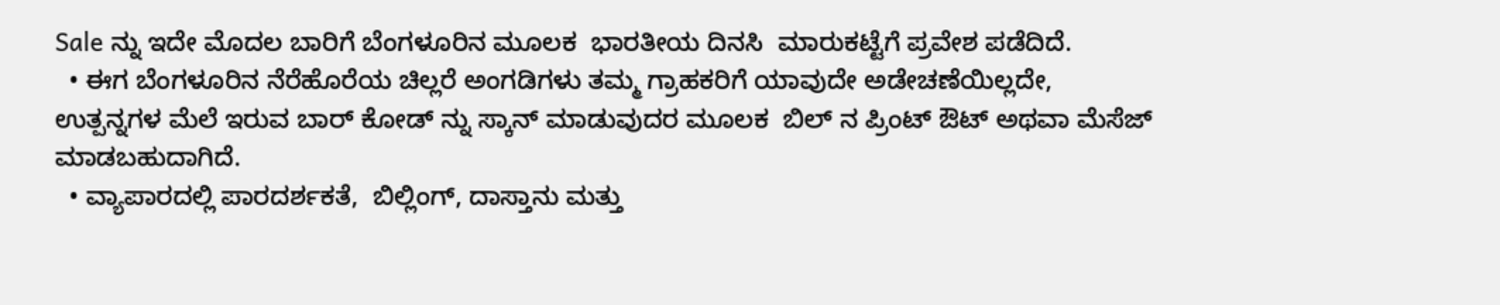Sale ನ್ನು ಇದೇ ಮೊದಲ ಬಾರಿಗೆ ಬೆಂಗಳೂರಿನ ಮೂಲಕ  ಭಾರತೀಯ ದಿನಸಿ  ಮಾರುಕಟ್ಟೆಗೆ ಪ್ರವೇಶ ಪಡೆದಿದೆ.
  • ಈಗ ಬೆಂಗಳೂರಿನ ನೆರೆಹೊರೆಯ ಚಿಲ್ಲರೆ ಅಂಗಡಿಗಳು ತಮ್ಮ ಗ್ರಾಹಕರಿಗೆ ಯಾವುದೇ ಅಡೇಚಣೆಯಿಲ್ಲದೇ,  ಉತ್ಪನ್ನಗಳ ಮೆಲೆ ಇರುವ ಬಾರ್ ಕೋಡ್ ನ್ನು ಸ್ಕಾನ್ ಮಾಡುವುದರ ಮೂಲಕ  ಬಿಲ್ ನ ಪ್ರಿಂಟ್ ಔಟ್ ಅಥವಾ ಮೆಸೆಜ್ ಮಾಡಬಹುದಾಗಿದೆ.
  • ವ್ಯಾಪಾರದಲ್ಲಿ ಪಾರದರ್ಶಕತೆ,  ಬಿಲ್ಲಿಂಗ್, ದಾಸ್ತಾನು ಮತ್ತು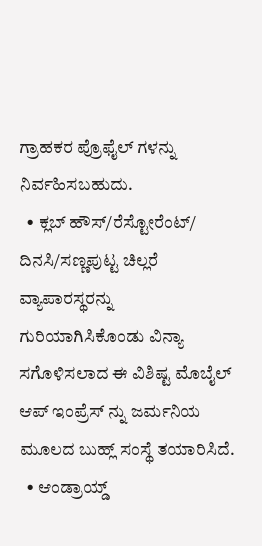ಗ್ರಾಹಕರ ಪ್ರೊಫೈಲ್ ಗಳನ್ನು ನಿರ್ವಹಿಸಬಹುದು.
  • ಕ್ಲಬ್ ಹೌಸ್/ರೆಸ್ಟೋರೆಂಟ್/ ದಿನಸಿ/ಸಣ್ಣಪುಟ್ಟ ಚಿಲ್ಲರೆ ವ್ಯಾಪಾರಸ್ಥರನ್ನು ಗುರಿಯಾಗಿಸಿಕೊಂಡು ವಿನ್ಯಾ ಸಗೊಳಿಸಲಾದ ಈ ವಿಶಿಷ್ಟ ಮೊಬೈಲ್ ಆಪ್ ಇಂಪ್ರೆಸ್ ನ್ನು ಜರ್ಮನಿಯ ಮೂಲದ ಬುಹ್ಲ್ ಸಂಸ್ಥೆ ತಯಾರಿಸಿದೆ.
  • ಆಂಡ್ರಾಯ್ಡ್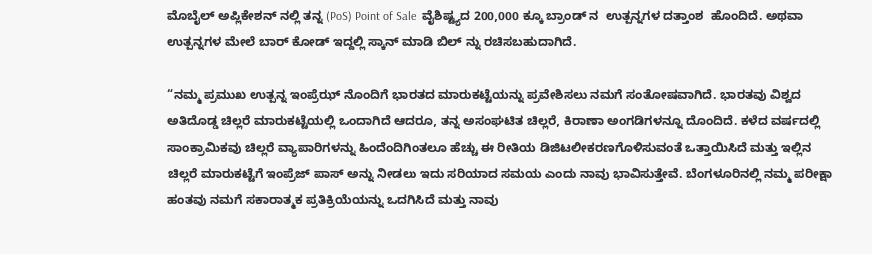ಮೊಬೈಲ್ ಅಪ್ಲಿಕೇಶನ್ ನಲ್ಲಿ ತನ್ನ (PoS) Point of Sale  ವೈಶಿಷ್ಟ್ಯದ 200,000 ಕ್ಕೂ ಬ್ರಾಂಡ್ ನ  ಉತ್ಪನ್ನಗಳ ದತ್ತಾಂಶ  ಹೊಂದಿದೆ. ಅಥವಾ ಉತ್ಪನ್ನಗಳ ಮೇಲೆ ಬಾರ್ ಕೋಡ್ ಇದ್ದಲ್ಲಿ ಸ್ಕಾನ್ ಮಾಡಿ ಬಿಲ್ ನ್ನು ರಚಿಸಬಹುದಾಗಿದೆ.

“ನಮ್ಮ ಪ್ರಮುಖ ಉತ್ಪನ್ನ ಇಂಪ್ರೆಝ್ ನೊಂದಿಗೆ ಭಾರತದ ಮಾರುಕಟ್ಟೆಯನ್ನು ಪ್ರವೇಶಿಸಲು ನಮಗೆ ಸಂತೋಷವಾಗಿದೆ. ಭಾರತವು ವಿಶ್ವದ ಅತಿದೊಡ್ಡ ಚಿಲ್ಲರೆ ಮಾರುಕಟ್ಟೆಯಲ್ಲಿ ಒಂದಾಗಿದೆ ಆದರೂ, ತನ್ನ ಅಸಂಘಟಿತ ಚಿಲ್ಲರೆ, ಕಿರಾಣಾ ಅಂಗಡಿಗಳನ್ನೂ ದೊಂದಿದೆ. ಕಳೆದ ವರ್ಷದಲ್ಲಿ ಸಾಂಕ್ರಾಮಿಕವು ಚಿಲ್ಲರೆ ವ್ಯಾಪಾರಿಗಳನ್ನು ಹಿಂದೆಂದಿಗಿಂತಲೂ ಹೆಚ್ಚು ಈ ರೀತಿಯ ಡಿಜಿಟಲೀಕರಣಗೊಳಿಸುವಂತೆ ಒತ್ತಾಯಿಸಿದೆ ಮತ್ತು ಇಲ್ಲಿನ ಚಿಲ್ಲರೆ ಮಾರುಕಟ್ಟೆಗೆ ಇಂಪ್ರೆಜ್ ಪಾಸ್ ಅನ್ನು ನೀಡಲು ಇದು ಸರಿಯಾದ ಸಮಯ ಎಂದು ನಾವು ಭಾವಿಸುತ್ತೇವೆ. ಬೆಂಗಳೂರಿನಲ್ಲಿ ನಮ್ಮ ಪರೀಕ್ಷಾ ಹಂತವು ನಮಗೆ ಸಕಾರಾತ್ಮಕ ಪ್ರತಿಕ್ರಿಯೆಯನ್ನು ಒದಗಿಸಿದೆ ಮತ್ತು ನಾವು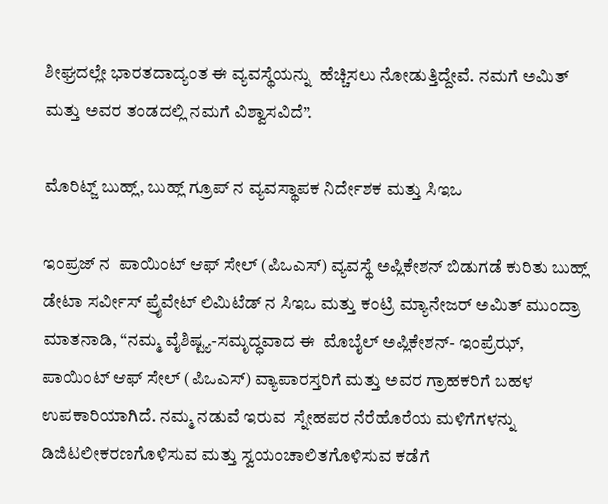ಶೀಘ್ರದಲ್ಲೇ ಭಾರತದಾದ್ಯಂತ ಈ ವ್ಯವಸ್ಥೆಯನ್ನು  ಹೆಚ್ಚಿಸಲು ನೋಡುತ್ತಿದ್ದೇವೆ. ನಮಗೆ ಅಮಿತ್ ಮತ್ತು ಅವರ ತಂಡದಲ್ಲಿ ನಮಗೆ ವಿಶ್ವಾಸವಿದೆ”.

ಮೊರಿಟ್ಜ್ ಬುಹ್ಲ್, ಬುಹ್ಲ್ ಗ್ರೂಪ್ ನ ವ್ಯವಸ್ಥಾಪಕ ನಿರ್ದೇಶಕ ಮತ್ತು ಸಿಇಒ

ಇಂಪ್ರಜ್ ನ  ಪಾಯಿಂಟ್ ಆಫ್ ಸೇಲ್ (ಪಿಒಎಸ್) ವ್ಯವಸ್ಥೆ ಅಪ್ಲಿಕೇಶನ್ ಬಿಡುಗಡೆ ಕುರಿತು ಬುಹ್ಲ್ ಡೇಟಾ ಸರ್ವೀಸ್ ಪ್ರೈವೇಟ್ ಲಿಮಿಟೆಡ್ ನ ಸಿಇಒ ಮತ್ತು ಕಂಟ್ರಿ ಮ್ಯಾನೇಜರ್ ಅಮಿತ್ ಮುಂದ್ರಾ ಮಾತನಾಡಿ, “ನಮ್ಮ ವೈಶಿಷ್ಟ್ಯ-ಸಮೃದ್ಧವಾದ ಈ  ಮೊಬೈಲ್ ಅಪ್ಲಿಕೇಶನ್- ಇಂಪ್ರೆಝ್, ಪಾಯಿಂಟ್ ಆಫ್ ಸೇಲ್ (ಪಿಒಎಸ್) ವ್ಯಾಪಾರಸ್ತರಿಗೆ ಮತ್ತು ಅವರ ಗ್ರಾಹಕರಿಗೆ ಬಹಳ ಉಪಕಾರಿಯಾಗಿದೆ. ನಮ್ಮ ನಡುವೆ ಇರುವ  ಸ್ನೇಹಪರ ನೆರೆಹೊರೆಯ ಮಳಿಗೆಗಳನ್ನು ಡಿಜಿಟಲೀಕರಣಗೊಳಿಸುವ ಮತ್ತು ಸ್ವಯಂಚಾಲಿತಗೊಳಿಸುವ ಕಡೆಗೆ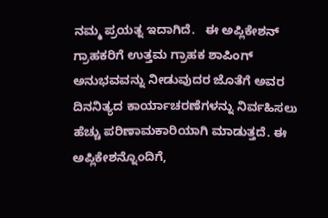ನಮ್ಮ ಪ್ರಯತ್ನ ಇದಾಗಿದೆ.   ಈ ಅಪ್ಲಿಕೇಶನ್  ಗ್ರಾಹಕರಿಗೆ ಉತ್ತಮ ಗ್ರಾಹಕ ಶಾಪಿಂಗ್ ಅನುಭವವನ್ನು ನೀಡುವುದರ ಜೊತೆಗೆ ಅವರ ದಿನನಿತ್ಯದ ಕಾರ್ಯಾಚರಣೆಗಳನ್ನು ನಿರ್ವಹಿಸಲು ಹೆಚ್ಚು ಪರಿಣಾಮಕಾರಿಯಾಗಿ ಮಾಡುತ್ತದೆ. ಈ ಅಪ್ಲಿಕೇಶನ್ನೊಂದಿಗೆ,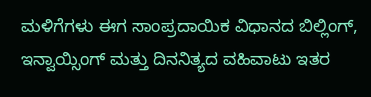ಮಳಿಗೆಗಳು ಈಗ ಸಾಂಪ್ರದಾಯಿಕ ವಿಧಾನದ ಬಿಲ್ಲಿಂಗ್, ಇನ್ವಾಯ್ಸಿಂಗ್ ಮತ್ತು ದಿನನಿತ್ಯದ ವಹಿವಾಟು ಇತರ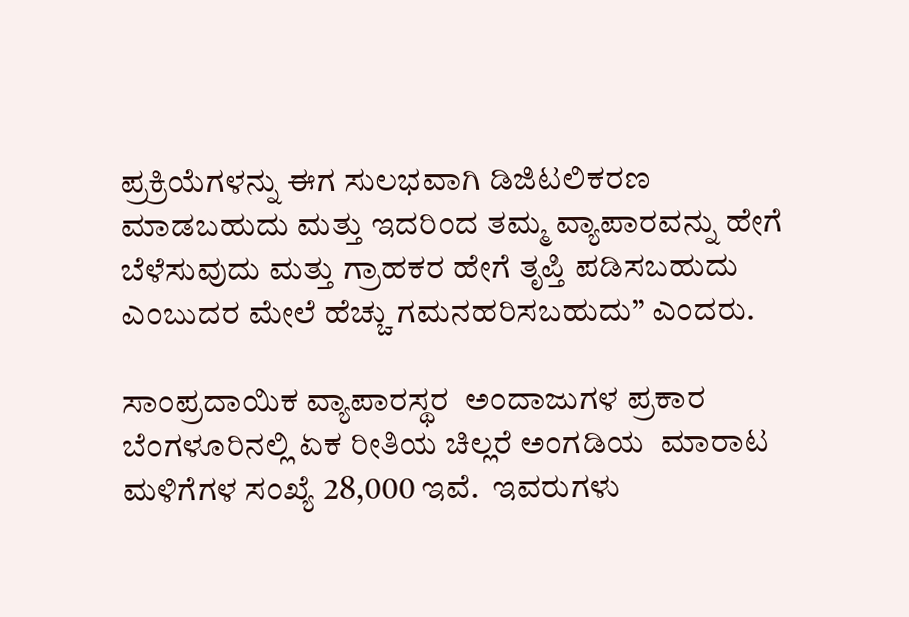ಪ್ರಕ್ರಿಯೆಗಳನ್ನು ಈಗ ಸುಲಭವಾಗಿ ಡಿಜಿಟಲಿಕರಣ ಮಾಡಬಹುದು ಮತ್ತು ಇದರಿಂದ ತಮ್ಮ ವ್ಯಾಪಾರವನ್ನು ಹೇಗೆ ಬೆಳೆಸುವುದು ಮತ್ತು ಗ್ರಾಹಕರ ಹೇಗೆ ತೃಪ್ತಿ ಪಡಿಸಬಹುದು ಎಂಬುದರ ಮೇಲೆ ಹೆಚ್ಚು ಗಮನಹರಿಸಬಹುದು” ಎಂದರು.

ಸಾಂಪ್ರದಾಯಿಕ ವ್ಯಾಪಾರಸ್ಥರ  ಅಂದಾಜುಗಳ ಪ್ರಕಾರ ಬೆಂಗಳೂರಿನಲ್ಲಿ ಏಕ ರೀತಿಯ ಚಿಲ್ಲರೆ ಅಂಗಡಿಯ  ಮಾರಾಟ ಮಳಿಗೆಗಳ ಸಂಖ್ಯೆ 28,000 ಇವೆ.  ಇವರುಗಳು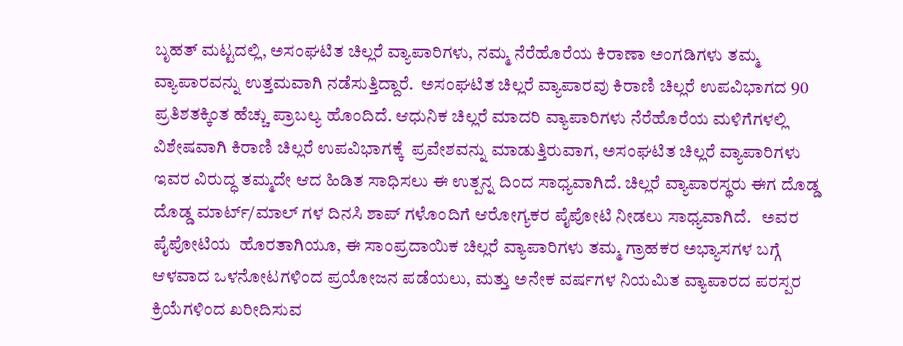ಬೃಹತ್ ಮಟ್ಟದಲ್ಲಿ, ಅಸಂಘಟಿತ ಚಿಲ್ಲರೆ ವ್ಯಾಪಾರಿಗಳು, ನಮ್ಮ ನೆರೆಹೊರೆಯ ಕಿರಾಣಾ ಅಂಗಡಿಗಳು ತಮ್ಮ ವ್ಯಾಪಾರವನ್ನು ಉತ್ತಮವಾಗಿ ನಡೆಸುತ್ತಿದ್ದಾರೆ.  ಅಸಂಘಟಿತ ಚಿಲ್ಲರೆ ವ್ಯಾಪಾರವು ಕಿರಾಣಿ ಚಿಲ್ಲರೆ ಉಪವಿಭಾಗದ 90 ಪ್ರತಿಶತಕ್ಕಿಂತ ಹೆಚ್ಚು ಪ್ರಾಬಲ್ಯ ಹೊಂದಿದೆ. ಆಧುನಿಕ ಚಿಲ್ಲರೆ ಮಾದರಿ ವ್ಯಾಪಾರಿಗಳು ನೆರೆಹೊರೆಯ ಮಳಿಗೆಗಳಲ್ಲಿ ವಿಶೇಷವಾಗಿ ಕಿರಾಣಿ ಚಿಲ್ಲರೆ ಉಪವಿಭಾಗಕ್ಕೆ  ಪ್ರವೇಶವನ್ನು ಮಾಡುತ್ತಿರುವಾಗ, ಅಸಂಘಟಿತ ಚಿಲ್ಲರೆ ವ್ಯಾಪಾರಿಗಳು ಇವರ ವಿರುದ್ಧ ತಮ್ಮದೇ ಆದ ಹಿಡಿತ ಸಾಧಿಸಲು ಈ ಉತ್ಪನ್ನ ದಿಂದ ಸಾಧ್ಯವಾಗಿದೆ. ಚಿಲ್ಲರೆ ವ್ಯಾಪಾರಸ್ಥರು ಈಗ ದೊಡ್ಡ ದೊಡ್ಡ ಮಾರ್ಟ್/ಮಾಲ್ ಗಳ ದಿನಸಿ ಶಾಪ್ ಗಳೊಂದಿಗೆ ಆರೋಗ್ಯಕರ ಪೈಪೋಟಿ ನೀಡಲು ಸಾಧ್ಯವಾಗಿದೆ.   ಅವರ ಪೈಪೋಟಿಯ  ಹೊರತಾಗಿಯೂ, ಈ ಸಾಂಪ್ರದಾಯಿಕ ಚಿಲ್ಲರೆ ವ್ಯಾಪಾರಿಗಳು ತಮ್ಮ ಗ್ರಾಹಕರ ಅಭ್ಯಾಸಗಳ ಬಗ್ಗೆ ಆಳವಾದ ಒಳನೋಟಗಳಿಂದ ಪ್ರಯೋಜನ ಪಡೆಯಲು, ಮತ್ತು ಅನೇಕ ವರ್ಷಗಳ ನಿಯಮಿತ ವ್ಯಾಪಾರದ ಪರಸ್ಪರ ಕ್ರಿಯೆಗಳಿಂದ ಖರೀದಿಸುವ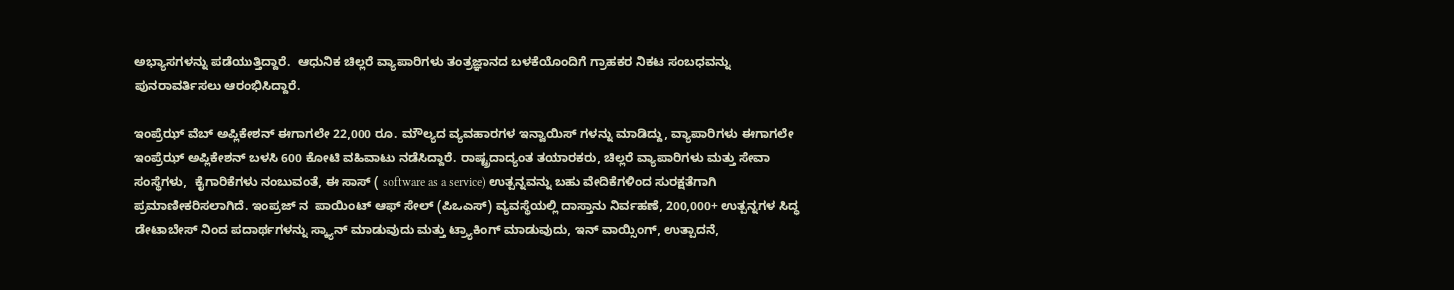ಅಭ್ಯಾಸಗಳನ್ನು ಪಡೆಯುತ್ತಿದ್ದಾರೆ.  ಆಧುನಿಕ ಚಿಲ್ಲರೆ ವ್ಯಾಪಾರಿಗಳು ತಂತ್ರಜ್ಞಾನದ ಬಳಕೆಯೊಂದಿಗೆ ಗ್ರಾಹಕರ ನಿಕಟ ಸಂಬಧವನ್ನು  ಪುನರಾವರ್ತಿಸಲು ಆರಂಭಿಸಿದ್ದಾರೆ.

ಇಂಪ್ರೆಝ್ ವೆಬ್ ಅಪ್ಲಿಕೇಶನ್ ಈಗಾಗಲೇ 22,000 ರೂ. ಮೌಲ್ಯದ ವ್ಯವಹಾರಗಳ ಇನ್ವಾಯಿಸ್ ಗಳನ್ನು ಮಾಡಿದ್ದು, ವ್ಯಾಪಾರಿಗಳು ಈಗಾಗಲೇ  ಇಂಪ್ರೆಝ್ ಅಪ್ಲಿಕೇಶನ್ ಬಳಸಿ 600 ಕೋಟಿ ವಹಿವಾಟು ನಡೆಸಿದ್ದಾರೆ. ರಾಷ್ಟ್ರದಾದ್ಯಂತ ತಯಾರಕರು, ಚಿಲ್ಲರೆ ವ್ಯಾಪಾರಿಗಳು ಮತ್ತು ಸೇವಾ ಸಂಸ್ಥೆಗಳು,  ಕೈಗಾರಿಕೆಗಳು ನಂಬುವಂತೆ, ಈ ಸಾಸ್ ( software as a service) ಉತ್ಪನ್ನವನ್ನು ಬಹು ವೇದಿಕೆಗಳಿಂದ ಸುರಕ್ಷತೆಗಾಗಿ ಪ್ರಮಾಣೀಕರಿಸಲಾಗಿದೆ. ಇಂಪ್ರಜ್ ನ  ಪಾಯಿಂಟ್ ಆಫ್ ಸೇಲ್ (ಪಿಒಎಸ್) ವ್ಯವಸ್ಥೆಯಲ್ಲಿ ದಾಸ್ತಾನು ನಿರ್ವಹಣೆ, 200,000+ ಉತ್ಪನ್ನಗಳ ಸಿದ್ಧ ಡೇಟಾಬೇಸ್ ನಿಂದ ಪದಾರ್ಥಗಳನ್ನು ಸ್ಕ್ಯಾನ್ ಮಾಡುವುದು ಮತ್ತು ಟ್ರ್ಯಾಕಿಂಗ್ ಮಾಡುವುದು, ಇನ್ ವಾಯ್ಸಿಂಗ್, ಉತ್ಪಾದನೆ,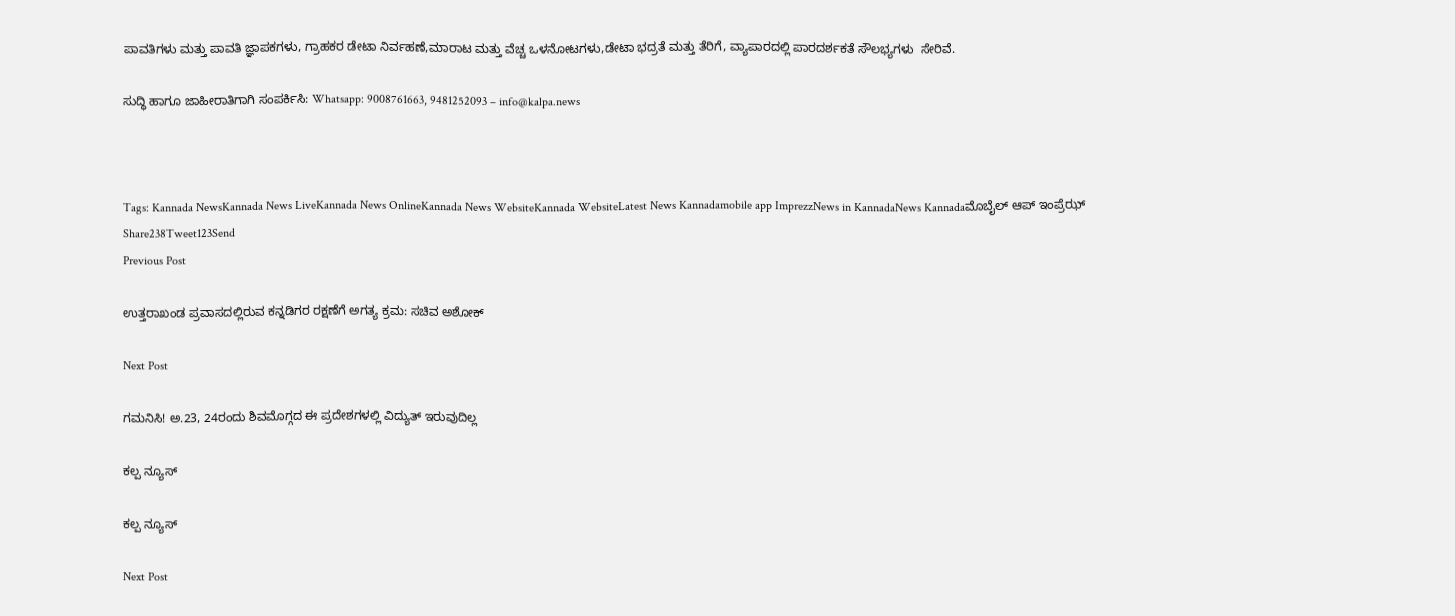ಪಾವತಿಗಳು ಮತ್ತು ಪಾವತಿ ಜ್ಞಾಪಕಗಳು, ಗ್ರಾಹಕರ ಡೇಟಾ ನಿರ್ವಹಣೆ,ಮಾರಾಟ ಮತ್ತು ವೆಚ್ಚ ಒಳನೋಟಗಳು,ಡೇಟಾ ಭದ್ರತೆ ಮತ್ತು ತೆರಿಗೆ, ವ್ಯಾಪಾರದಲ್ಲಿ ಪಾರದರ್ಶಕತೆ ಸೌಲಭ್ಯಗಳು  ಸೇರಿವೆ.

ಸುದ್ಧಿ ಹಾಗೂ ಜಾಹೀರಾತಿಗಾಗಿ ಸಂಪರ್ಕಿಸಿ: Whatsapp: 9008761663, 9481252093 – info@kalpa.news



Tags: Kannada NewsKannada News LiveKannada News OnlineKannada News WebsiteKannada WebsiteLatest News Kannadamobile app ImprezzNews in KannadaNews Kannadaಮೊಬೈಲ್ ಆಪ್ ಇಂಪ್ರೆಝ್
Share238Tweet123Send
Previous Post

ಉತ್ತರಾಖಂಡ ಪ್ರವಾಸದಲ್ಲಿರುವ ಕನ್ನಡಿಗರ ರಕ್ಷಣೆಗೆ ಅಗತ್ಯ ಕ್ರಮ: ಸಚಿವ ಅಶೋಕ್

Next Post

ಗಮನಿಸಿ! ಅ.23, 24ರಂದು ಶಿವಮೊಗ್ಗದ ಈ ಪ್ರದೇಶಗಳಲ್ಲಿ ವಿದ್ಯುತ್ ಇರುವುದಿಲ್ಲ

ಕಲ್ಪ ನ್ಯೂಸ್

ಕಲ್ಪ ನ್ಯೂಸ್

Next Post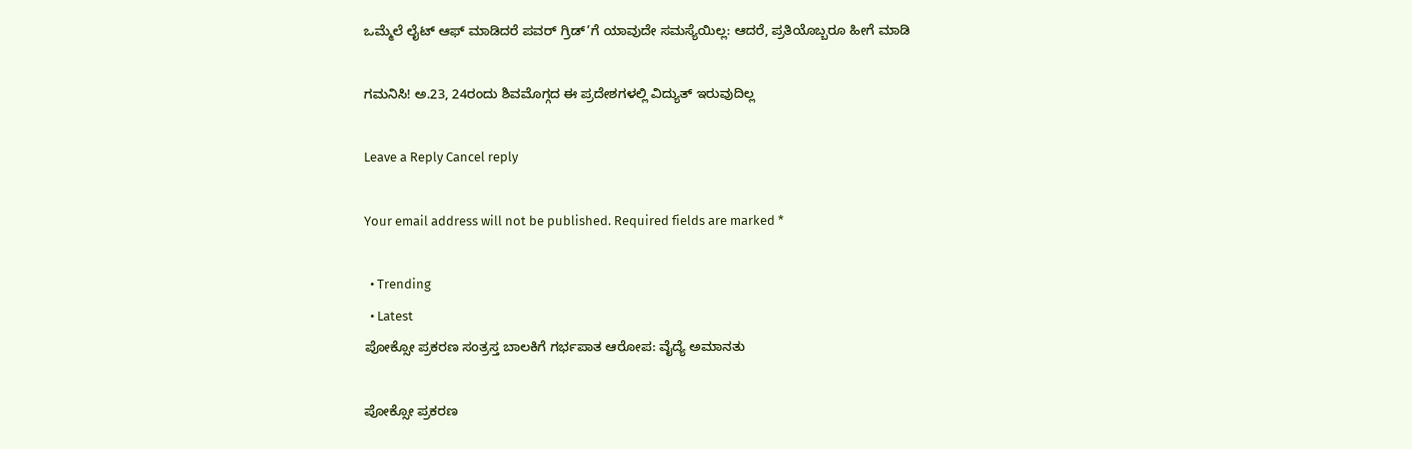ಒಮ್ಮೆಲೆ ಲೈಟ್ ಆಫ್ ಮಾಡಿದರೆ ಪವರ್ ಗ್ರಿಡ್’ಗೆ ಯಾವುದೇ ಸಮಸ್ಯೆಯಿಲ್ಲ: ಆದರೆ, ಪ್ರತಿಯೊಬ್ಬರೂ ಹೀಗೆ ಮಾಡಿ

ಗಮನಿಸಿ! ಅ.23, 24ರಂದು ಶಿವಮೊಗ್ಗದ ಈ ಪ್ರದೇಶಗಳಲ್ಲಿ ವಿದ್ಯುತ್ ಇರುವುದಿಲ್ಲ

Leave a Reply Cancel reply

Your email address will not be published. Required fields are marked *

  • Trending
  • Latest
ಪೋಕ್ಸೋ ಪ್ರಕರಣ ಸಂತ್ರಸ್ತ ಬಾಲಕಿಗೆ ಗರ್ಭಪಾತ ಆರೋಪ: ವೈದ್ಯೆ ಅಮಾನತು

ಪೋಕ್ಸೋ ಪ್ರಕರಣ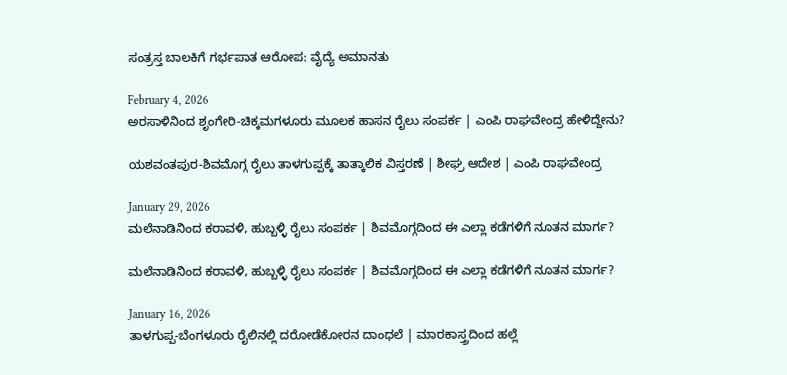ಸಂತ್ರಸ್ತ ಬಾಲಕಿಗೆ ಗರ್ಭಪಾತ ಆರೋಪ: ವೈದ್ಯೆ ಅಮಾನತು

February 4, 2026
ಅರಸಾಳಿನಿಂದ ಶೃಂಗೇರಿ-ಚಿಕ್ಕಮಗಳೂರು ಮೂಲಕ ಹಾಸನ ರೈಲು ಸಂಪರ್ಕ | ಎಂಪಿ ರಾಘವೇಂದ್ರ ಹೇಳಿದ್ದೇನು?

ಯಶವಂತಪುರ-ಶಿವಮೊಗ್ಗ ರೈಲು ತಾಳಗುಪ್ಪಕ್ಕೆ ತಾತ್ಕಾಲಿಕ ವಿಸ್ತರಣೆ | ಶೀಘ್ರ ಆದೇಶ | ಎಂಪಿ ರಾಘವೇಂದ್ರ

January 29, 2026
ಮಲೆನಾಡಿನಿಂದ ಕರಾವಳಿ, ಹುಬ್ಬಳ್ಳಿ ರೈಲು ಸಂಪರ್ಕ | ಶಿವಮೊಗ್ಗದಿಂದ ಈ ಎಲ್ಲಾ ಕಡೆಗಳಿಗೆ ನೂತನ ಮಾರ್ಗ?

ಮಲೆನಾಡಿನಿಂದ ಕರಾವಳಿ, ಹುಬ್ಬಳ್ಳಿ ರೈಲು ಸಂಪರ್ಕ | ಶಿವಮೊಗ್ಗದಿಂದ ಈ ಎಲ್ಲಾ ಕಡೆಗಳಿಗೆ ನೂತನ ಮಾರ್ಗ?

January 16, 2026
ತಾಳಗುಪ್ಪ-ಬೆಂಗಳೂರು ರೈಲಿನಲ್ಲಿ ದರೋಡೆಕೋರನ ದಾಂಧಲೆ | ಮಾರಕಾಸ್ತ್ರದಿಂದ ಹಲ್ಲೆ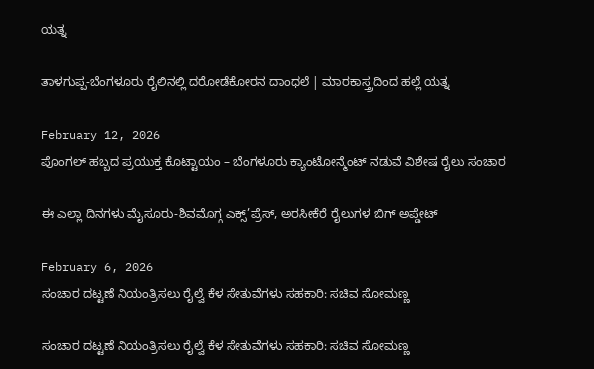ಯತ್ನ

ತಾಳಗುಪ್ಪ-ಬೆಂಗಳೂರು ರೈಲಿನಲ್ಲಿ ದರೋಡೆಕೋರನ ದಾಂಧಲೆ | ಮಾರಕಾಸ್ತ್ರದಿಂದ ಹಲ್ಲೆ ಯತ್ನ

February 12, 2026
ಪೊಂಗಲ್ ಹಬ್ಬದ ಪ್ರಯುಕ್ತ ಕೊಟ್ಟಾಯಂ – ಬೆಂಗಳೂರು ಕ್ಯಾಂಟೋನ್ಮೆಂಟ್ ನಡುವೆ ವಿಶೇಷ ರೈಲು ಸಂಚಾರ

ಈ ಎಲ್ಲಾ ದಿನಗಳು ಮೈಸೂರು-ಶಿವಮೊಗ್ಗ ಎಕ್ಸ್’ಪ್ರೆಸ್, ಅರಸೀಕೆರೆ ರೈಲುಗಳ ಬಿಗ್ ಅಪ್ಡೇಟ್

February 6, 2026
ಸಂಚಾರ ದಟ್ಟಣೆ ನಿಯಂತ್ರಿಸಲು ರೈಲ್ವೆ ಕೆಳ ಸೇತುವೆಗಳು ಸಹಕಾರಿ: ಸಚಿವ ಸೋಮಣ್ಣ

ಸಂಚಾರ ದಟ್ಟಣೆ ನಿಯಂತ್ರಿಸಲು ರೈಲ್ವೆ ಕೆಳ ಸೇತುವೆಗಳು ಸಹಕಾರಿ: ಸಚಿವ ಸೋಮಣ್ಣ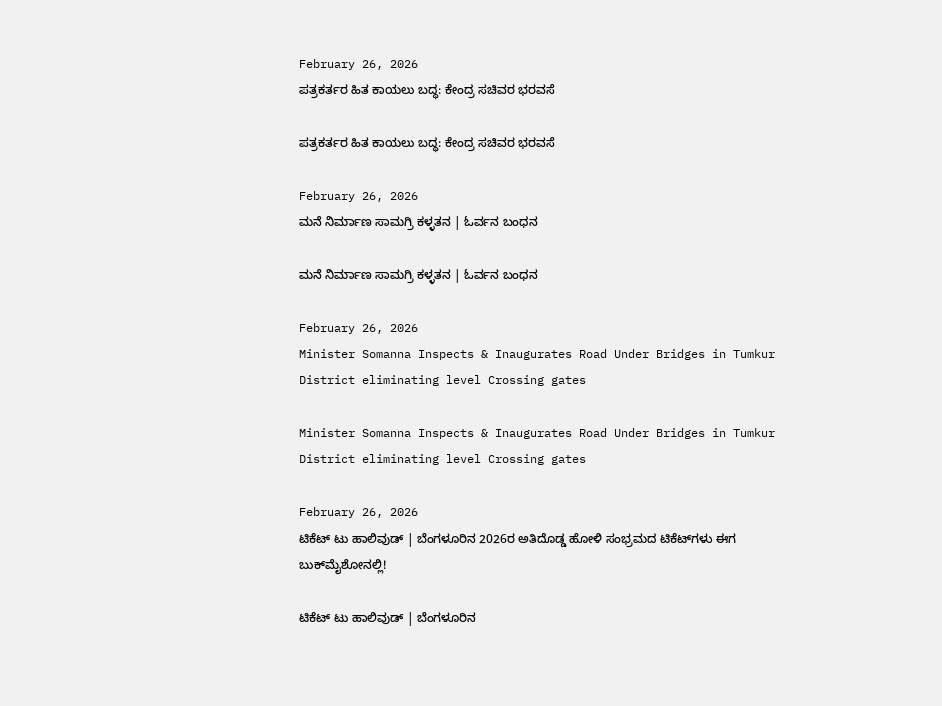February 26, 2026
ಪತ್ರಕರ್ತರ ಹಿತ ಕಾಯಲು ಬದ್ಧ: ಕೇಂದ್ರ ಸಚಿವರ ಭರವಸೆ

ಪತ್ರಕರ್ತರ ಹಿತ ಕಾಯಲು ಬದ್ಧ: ಕೇಂದ್ರ ಸಚಿವರ ಭರವಸೆ

February 26, 2026
ಮನೆ ನಿರ್ಮಾಣ ಸಾಮಗ್ರಿ ಕಳ್ಳತನ | ಓರ್ವನ ಬಂಧನ

ಮನೆ ನಿರ್ಮಾಣ ಸಾಮಗ್ರಿ ಕಳ್ಳತನ | ಓರ್ವನ ಬಂಧನ

February 26, 2026
Minister Somanna Inspects & Inaugurates Road Under Bridges in Tumkur District eliminating level Crossing gates

Minister Somanna Inspects & Inaugurates Road Under Bridges in Tumkur District eliminating level Crossing gates

February 26, 2026
ಟಿಕೆಟ್ ಟು ಹಾಲಿವುಡ್ | ಬೆಂಗಳೂರಿನ 2026ರ ಅತಿದೊಡ್ಡ ಹೋಳಿ ಸಂಭ್ರಮದ ಟಿಕೆಟ್‌ಗಳು ಈಗ ಬುಕ್‌ಮೈಶೋನಲ್ಲಿ!

ಟಿಕೆಟ್ ಟು ಹಾಲಿವುಡ್ | ಬೆಂಗಳೂರಿನ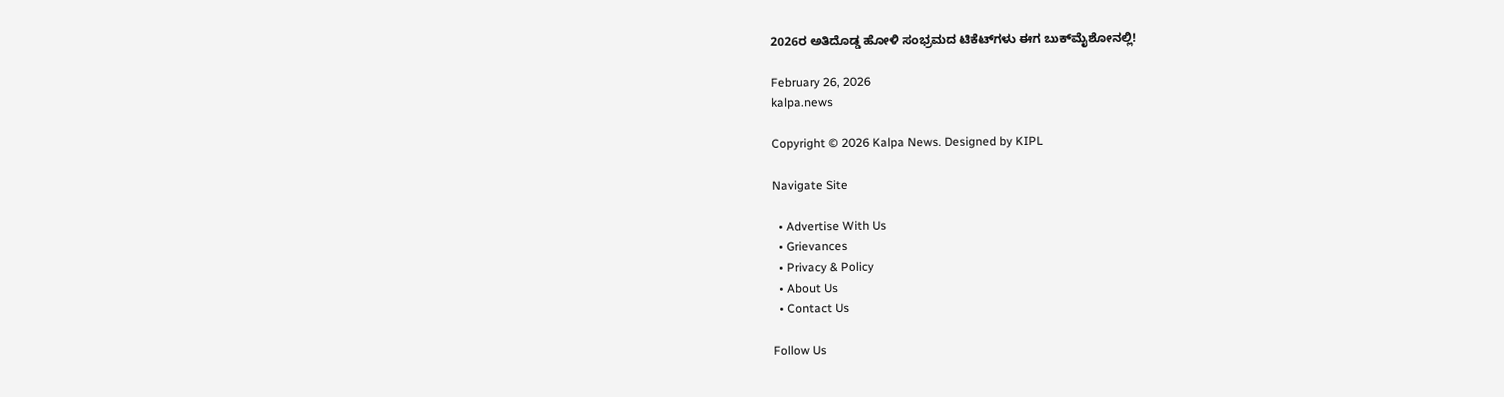2026ರ ಅತಿದೊಡ್ಡ ಹೋಳಿ ಸಂಭ್ರಮದ ಟಿಕೆಟ್‌ಗಳು ಈಗ ಬುಕ್‌ಮೈಶೋನಲ್ಲಿ!

February 26, 2026
kalpa.news

Copyright © 2026 Kalpa News. Designed by KIPL

Navigate Site

  • Advertise With Us
  • Grievances
  • Privacy & Policy
  • About Us
  • Contact Us

Follow Us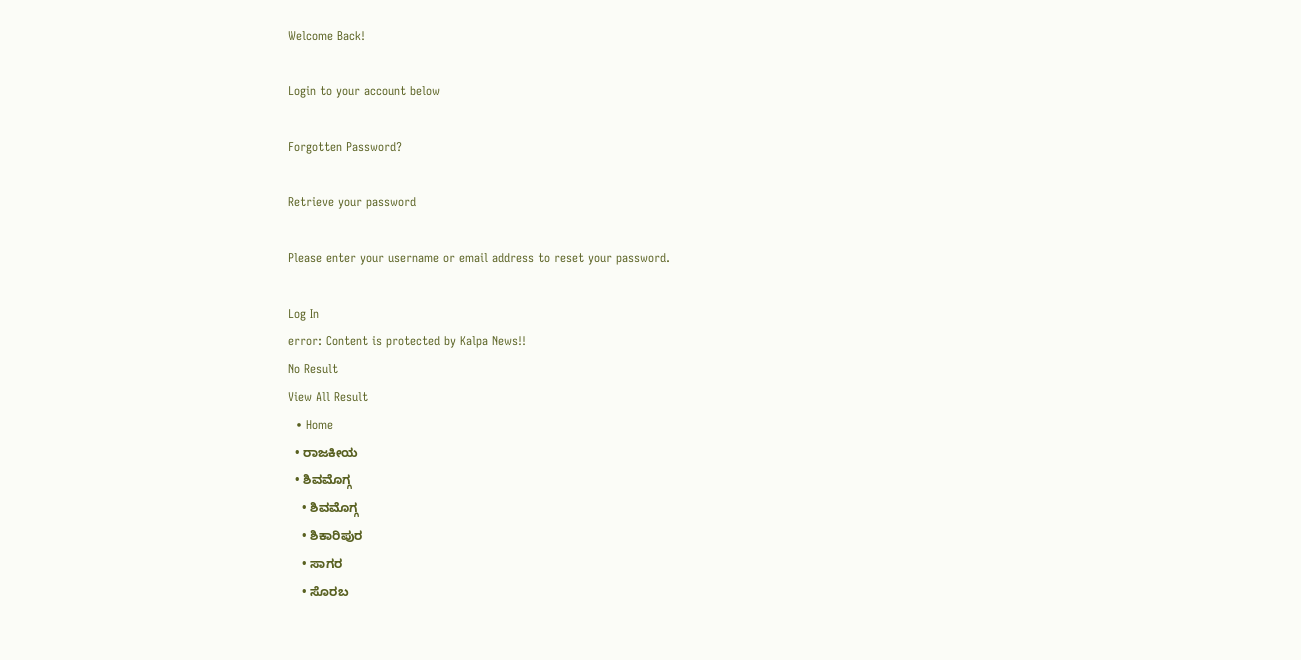Welcome Back!

Login to your account below

Forgotten Password?

Retrieve your password

Please enter your username or email address to reset your password.

Log In
error: Content is protected by Kalpa News!!
No Result
View All Result
  • Home
  • ರಾಜಕೀಯ
  • ಶಿವಮೊಗ್ಗ
    • ಶಿವಮೊಗ್ಗ
    • ಶಿಕಾರಿಪುರ
    • ಸಾಗರ
    • ಸೊರಬ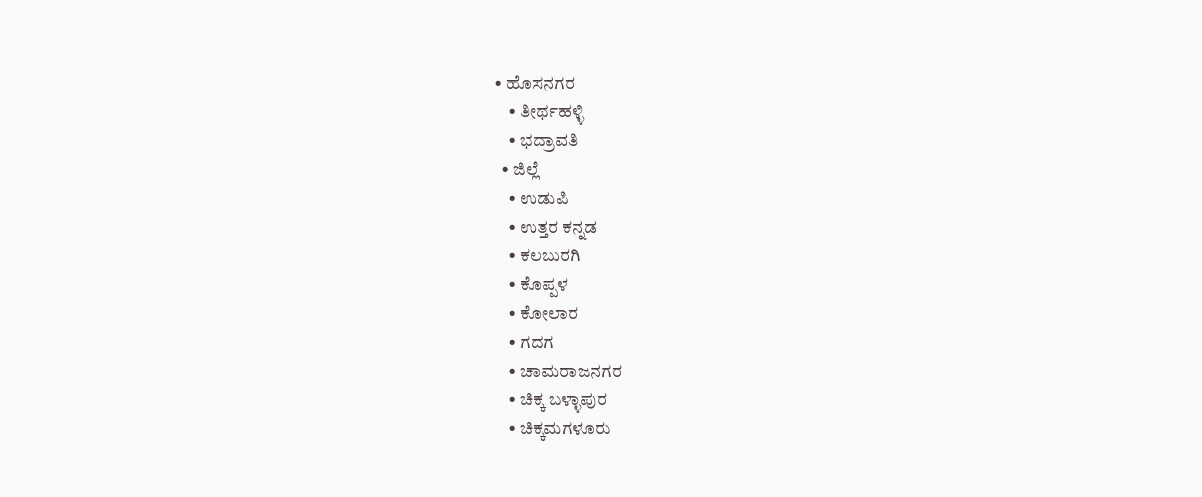• ಹೊಸನಗರ
    • ತೀರ್ಥಹಳ್ಳಿ
    • ಭದ್ರಾವತಿ
  • ಜಿಲ್ಲೆ
    • ಉಡುಪಿ
    • ಉತ್ತರ ಕನ್ನಡ
    • ಕಲಬುರಗಿ
    • ಕೊಪ್ಪಳ
    • ಕೋಲಾರ
    • ಗದಗ
    • ಚಾಮರಾಜನಗರ
    • ಚಿಕ್ಕ ಬಳ್ಳಾಪುರ
    • ಚಿಕ್ಕಮಗಳೂರು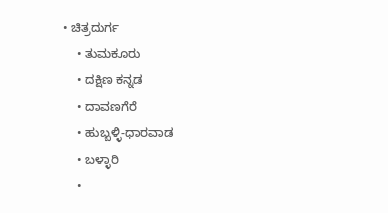• ಚಿತ್ರದುರ್ಗ
    • ತುಮಕೂರು
    • ದಕ್ಷಿಣ ಕನ್ನಡ
    • ದಾವಣಗೆರೆ
    • ಹುಬ್ಬಳ್ಳಿ-ಧಾರವಾಡ
    • ಬಳ್ಳಾರಿ
    •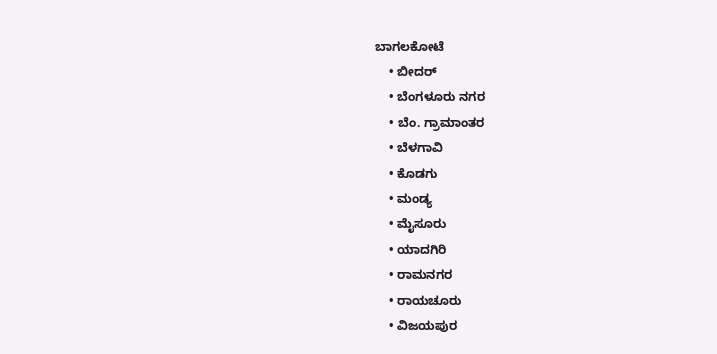ಬಾಗಲಕೋಟೆ
    • ಬೀದರ್
    • ಬೆಂಗಳೂರು ನಗರ
    • ಬೆಂ. ಗ್ರಾಮಾಂತರ
    • ಬೆಳಗಾವಿ
    • ಕೊಡಗು
    • ಮಂಡ್ಯ
    • ಮೈಸೂರು
    • ಯಾದಗಿರಿ
    • ರಾಮನಗರ
    • ರಾಯಚೂರು
    • ವಿಜಯಪುರ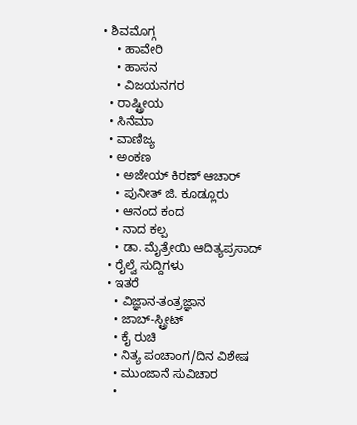• ಶಿವಮೊಗ್ಗ
    • ಹಾವೇರಿ
    • ಹಾಸನ
    • ವಿಜಯನಗರ
  • ರಾಷ್ಟ್ರೀಯ
  • ಸಿನೆಮಾ
  • ವಾಣಿಜ್ಯ
  • ಅಂಕಣ
    • ಅಜೇಯ್ ಕಿರಣ್ ಆಚಾರ್
    • ಪುನೀತ್ ಜಿ. ಕೂಡ್ಲೂರು
    • ಆನಂದ ಕಂದ
    • ನಾದ ಕಲ್ಪ
    • ಡಾ. ಮೈತ್ರೇಯಿ ಆದಿತ್ಯಪ್ರಸಾದ್
  • ರೈಲ್ವೆ ಸುದ್ದಿಗಳು
  • ಇತರೆ
    • ವಿಜ್ಞಾನ-ತಂತ್ರಜ್ಞಾನ
    • ಜಾಬ್-ಸ್ಟ್ರೀಟ್
    • ಕೈ ರುಚಿ
    • ನಿತ್ಯ ಪಂಚಾಂಗ/ದಿನ ವಿಶೇಷ
    • ಮುಂಜಾನೆ ಸುವಿಚಾರ
    •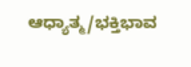ಆಧ್ಯಾತ್ಮ/ಭಕ್ತಿಭಾವ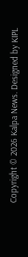Copyright © 2026 Kalpa News. Designed by KIPL